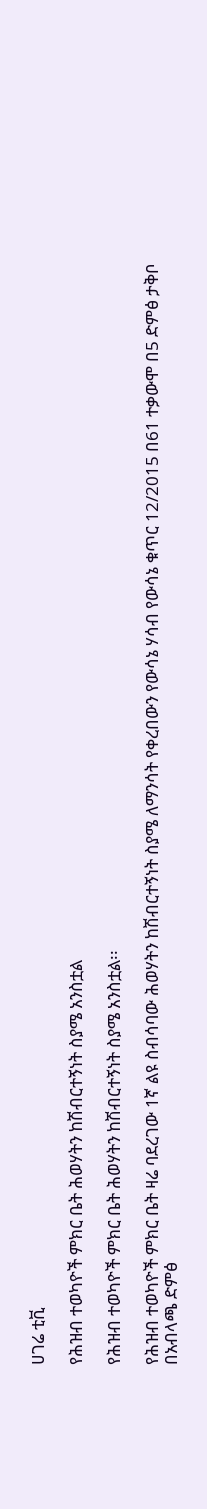ሀገሬ ቲቪ

የሕዝብ ተወካዮች ምክር ቤት ሕወሃትን ከሽብርተኝነት ስያሜ አንስቷል

የሕዝብ ተወካዮች ምክር ቤት ሕወሃትን ከሽብርተኝነት ስያሜ አንስቷል፡፡

የሕዝብ ተወካዮች ምክር ቤት ዛሬ ባደረገው 1ኛ ልዩ ስብሳባው ሕወሃትን ከሽብርተኝነት ስያሜ ለማንሳት የቀረበውን የውሳኔ ሃሳብ የውሳኔ ቁጥር 12/2015 በ61 ተቃውሞ በ5 ድምፅ ታቅቦ በአብላጫ ድምፅ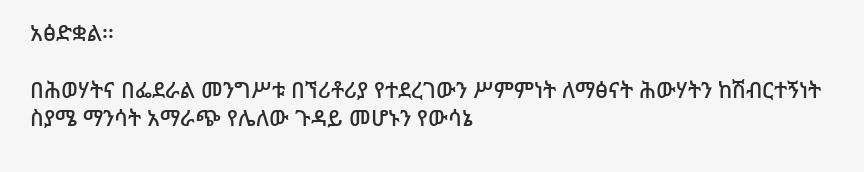አፅድቋል፡፡

በሕወሃትና በፌደራል መንግሥቱ በኘሪቶሪያ የተደረገውን ሥምምነት ለማፅናት ሕውሃትን ከሽብርተኝነት ስያሜ ማንሳት አማራጭ የሌለው ጉዳይ መሆኑን የውሳኔ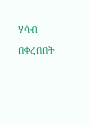ሃሳብ በቀረበበት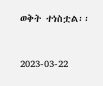ወቅት ተነስቷል፡፡


2023-03-22